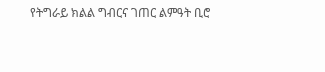የትግራይ ክልል ግብርና ገጠር ልምዓት ቢሮ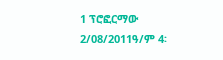1 ፕሮፎርማው 2/08/2011ዓ/ም 4፡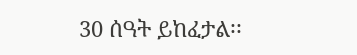30 ሰዓት ይከፈታል፡፡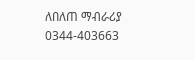ለበለጠ ማብራሪያ 0344-403663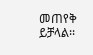መጠየቅ ይቻላል፡፡